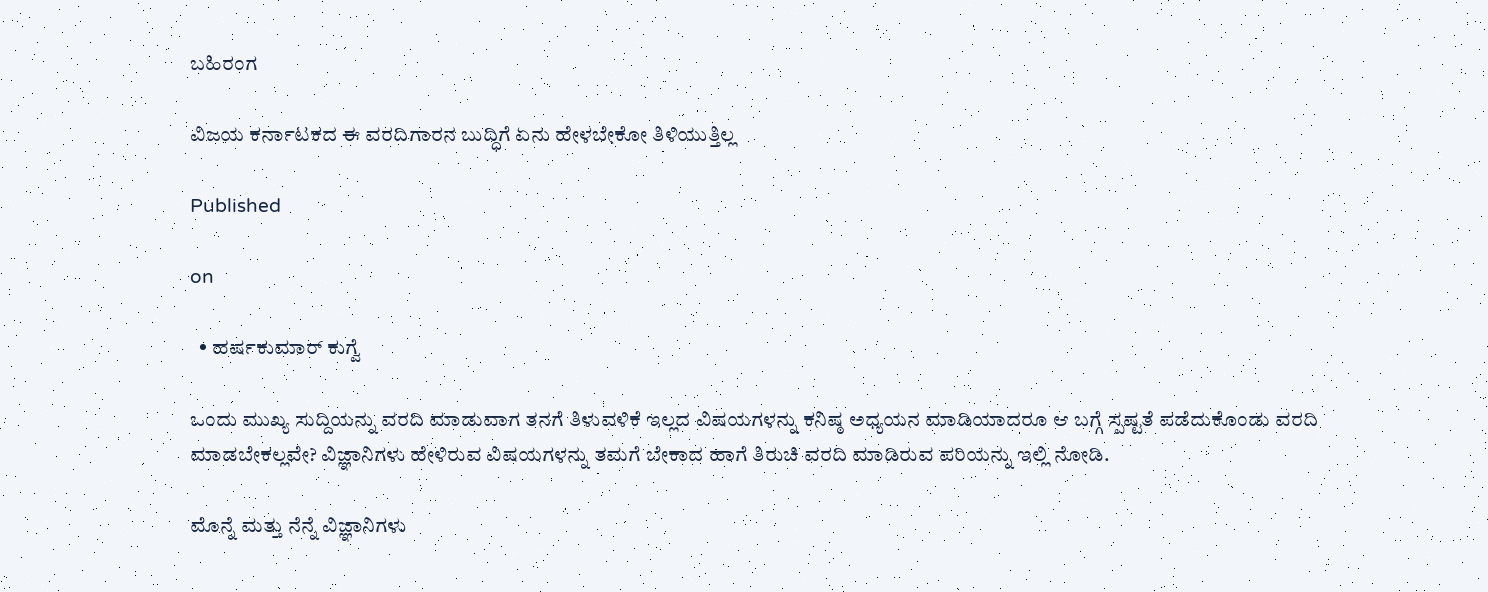ಬಹಿರಂಗ

ವಿಜಯ ಕರ್ನಾಟಕದ ಈ ವರದಿಗಾರನ ಬುದ್ಧಿಗೆ ಏನು ಹೇಳಬೇಕೋ ತಿಳಿಯುತ್ತಿಲ್ಲ

Published

on

  • ಹರ್ಷಕುಮಾರ್ ಕುಗ್ವೆ

ಒಂದು ಮುಖ್ಯ ಸುದ್ದಿಯನ್ನು ವರದಿ ಮಾಡುವಾಗ ತನಗೆ ತಿಳುವಳಿಕೆ ಇಲ್ಲದ ವಿಷಯಗಳನ್ನು ಕನಿಷ್ಠ ಅಧ್ಯಯನ ಮಾಡಿಯಾದರೂ ಆ ಬಗ್ಗೆ ಸ್ಪಷ್ಟತೆ ಪಡೆದುಕೊಂಡು ವರದಿ ಮಾಡಬೇಕಲ್ಲವೇ? ವಿಜ್ಞಾನಿಗಳು ಹೇಳಿರುವ ವಿಷಯಗಳನ್ನು ತಮಗೆ ಬೇಕಾದ ಹಾಗೆ ತಿರುಚಿ ವರದಿ ಮಾಡಿರುವ ಪರಿಯನ್ನು ಇಲ್ಲಿ ನೋಡಿ.

ಮೊನ್ನೆ ಮತ್ತು ನೆನ್ನೆ ವಿಜ್ಞಾನಿಗಳು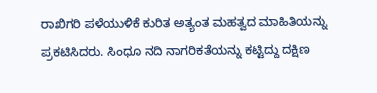ರಾಖಿಗರಿ ಪಳೆಯುಳಿಕೆ ಕುರಿತ ಅತ್ಯಂತ ಮಹತ್ವದ ಮಾಹಿತಿಯನ್ನು ಪ್ರಕಟಿಸಿದರು. ಸಿಂಧೂ ನದಿ ನಾಗರಿಕತೆಯನ್ನು ಕಟ್ಟಿದ್ದು ದಕ್ಷಿಣ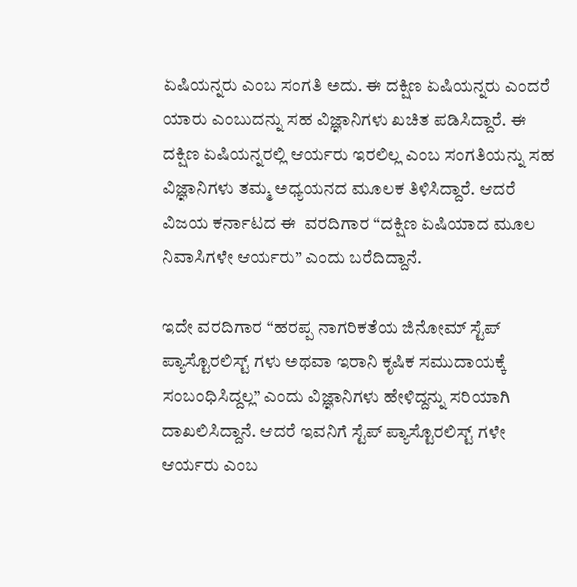ಏಷಿಯನ್ನರು ಎಂಬ ಸಂಗತಿ ಅದು. ಈ ದಕ್ಷಿಣ ಏಷಿಯನ್ನರು ಎಂದರೆ ಯಾರು ಎಂಬುದನ್ನು ಸಹ ವಿಜ್ಞಾನಿಗಳು ಖಚಿತ ಪಡಿಸಿದ್ದಾರೆ. ಈ ದಕ್ಷಿಣ ಏಷಿಯನ್ನರಲ್ಲಿ ಆರ್ಯರು ಇರಲಿಲ್ಲ ಎಂಬ ಸಂಗತಿಯನ್ನು ಸಹ ವಿಜ್ಞಾನಿಗಳು ತಮ್ಮ ಅಧ್ಯಯನದ ಮೂಲಕ ತಿಳಿಸಿದ್ದಾರೆ. ಆದರೆ ವಿಜಯ ಕರ್ನಾಟದ ಈ  ವರದಿಗಾರ “ದಕ್ಷಿಣ ಏಷಿಯಾದ ಮೂಲ ನಿವಾಸಿಗಳೇ ಆರ್ಯರು” ಎಂದು ಬರೆದಿದ್ದಾನೆ.

ಇದೇ ವರದಿಗಾರ “ಹರಪ್ಪ ನಾಗರಿಕತೆಯ ಜಿನೋಮ್ ಸ್ಟೆಪ್ ಪ್ಯಾಸ್ಟೊರಲಿಸ್ಟ್ ಗಳು ಅಥವಾ ಇರಾನಿ ಕೃಷಿಕ ಸಮುದಾಯಕ್ಕೆ ಸಂಬಂಧಿಸಿದ್ದಲ್ಲ” ಎಂದು ವಿಜ್ಞಾನಿಗಳು ಹೇಳಿದ್ದನ್ನು ಸರಿಯಾಗಿ ದಾಖಲಿಸಿದ್ದಾನೆ. ಆದರೆ ಇವನಿಗೆ ಸ್ಟೆಪ್ ಪ್ಯಾಸ್ಟೊರಲಿಸ್ಟ್ ಗಳೇ ಆರ್ಯರು ಎಂಬ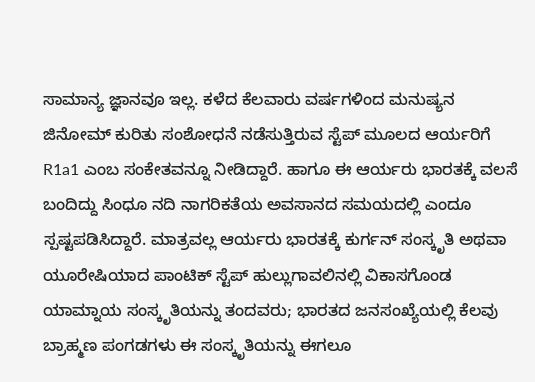ಸಾಮಾನ್ಯ ಜ್ಞಾನವೂ ಇಲ್ಲ. ಕಳೆದ ಕೆಲವಾರು ವರ್ಷಗಳಿಂದ ಮನುಷ್ಯನ ಜಿನೋಮ್ ಕುರಿತು ಸಂಶೋಧನೆ ನಡೆಸುತ್ತಿರುವ ಸ್ಟೆಪ್ ಮೂಲದ ಆರ್ಯರಿಗೆ R1a1 ಎಂಬ ಸಂಕೇತವನ್ನೂ ನೀಡಿದ್ದಾರೆ. ಹಾಗೂ ಈ ಆರ್ಯರು ಭಾರತಕ್ಕೆ ವಲಸೆ ಬಂದಿದ್ದು ಸಿಂಧೂ ನದಿ ನಾಗರಿಕತೆಯ ಅವಸಾನದ ಸಮಯದಲ್ಲಿ ಎಂದೂ ಸ್ಪಷ್ಟಪಡಿಸಿದ್ದಾರೆ. ಮಾತ್ರವಲ್ಲ ಆರ್ಯರು ಭಾರತಕ್ಕೆ ಕುರ್ಗನ್ ಸಂಸ್ಕೃತಿ ಅಥವಾ ಯೂರೇಷಿಯಾದ ಪಾಂಟಿಕ್ ಸ್ಟೆಪ್ ಹುಲ್ಲುಗಾವಲಿನಲ್ಲಿ ವಿಕಾಸಗೊಂಡ ಯಾಮ್ನಾಯ ಸಂಸ್ಕೃತಿಯನ್ನು ತಂದವರು; ಭಾರತದ ಜನಸಂಖ್ಯೆಯಲ್ಲಿ ಕೆಲವು ಬ್ರಾಹ್ಮಣ ಪಂಗಡಗಳು ಈ ಸಂಸ್ಕೃತಿಯನ್ನು ಈಗಲೂ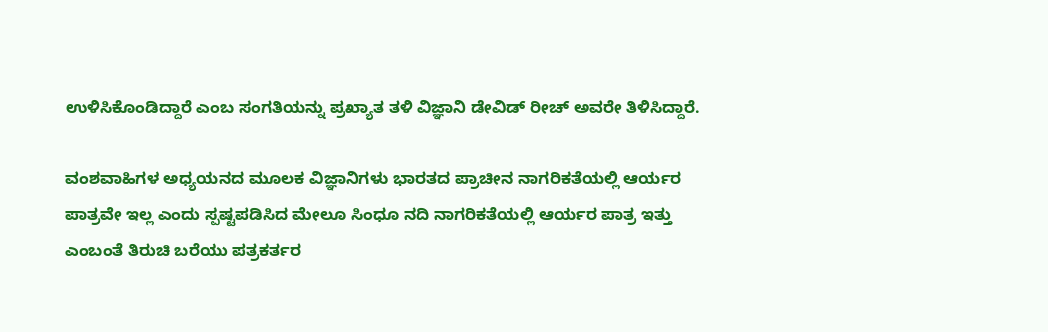ಉಳಿಸಿಕೊಂಡಿದ್ದಾರೆ ಎಂಬ ಸಂಗತಿಯನ್ನು ಪ್ರಖ್ಯಾತ ತಳಿ ವಿಜ್ಞಾನಿ ಡೇವಿಡ್ ರೀಚ್ ಅವರೇ ತಿಳಿಸಿದ್ದಾರೆ.

ವಂಶವಾಹಿಗಳ ಅಧ್ಯಯನದ ಮೂಲಕ ವಿಜ್ಞಾನಿಗಳು ಭಾರತದ ಪ್ರಾಚೀನ ನಾಗರಿಕತೆಯಲ್ಲಿ ಆರ್ಯರ ಪಾತ್ರವೇ ಇಲ್ಲ ಎಂದು ಸ್ಪಷ್ಟಪಡಿಸಿದ ಮೇಲೂ ಸಿಂಧೂ ನದಿ ನಾಗರಿಕತೆಯಲ್ಲಿ ಆರ್ಯರ ಪಾತ್ರ ಇತ್ತು ಎಂಬಂತೆ ತಿರುಚಿ ಬರೆಯು ಪತ್ರಕರ್ತರ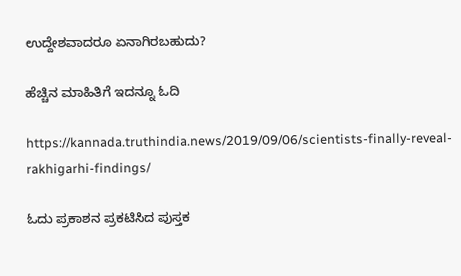ಉದ್ದೇಶವಾದರೂ ಏನಾಗಿರಬಹುದು?

ಹೆಚ್ಚಿನ ಮಾಹಿತಿಗೆ ಇದನ್ನೂ ಓದಿ

https://kannada.truthindia.news/2019/09/06/scientists-finally-reveal-rakhigarhi-findings/

ಓದು ಪ್ರಕಾಶನ ಪ್ರಕಟಿಸಿದ ಪುಸ್ತಕ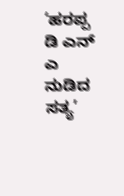‘ಹರಪ್ಪ‌ ಡಿ ಎನ್ ಎ ನುಡಿದ ಸತ್ಯ’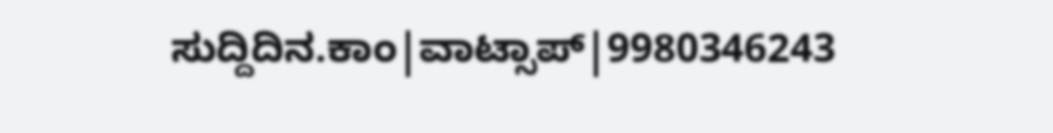ಸುದ್ದಿದಿನ.ಕಾಂ|ವಾಟ್ಸಾಪ್|9980346243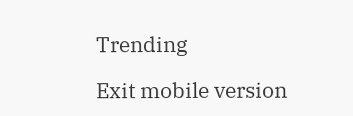Trending

Exit mobile version